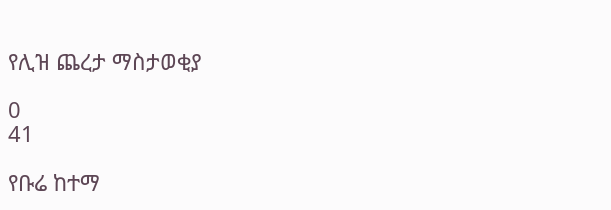የሊዝ ጨረታ ማስታወቂያ

0
41

የቡሬ ከተማ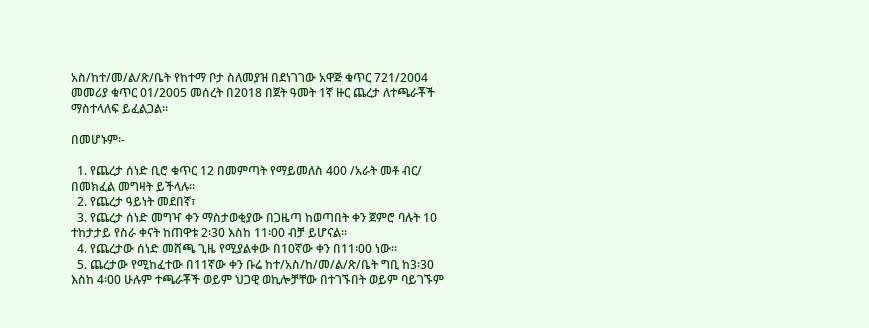አስ/ከተ/መ/ል/ጽ/ቤት የከተማ ቦታ ስለመያዝ በደነገገው አዋጅ ቁጥር 721/2004 መመሪያ ቁጥር 01/2005 መሰረት በ2018 በጀት ዓመት 1ኛ ዙር ጨረታ ለተጫራቾች ማስተላለፍ ይፈልጋል፡፡

በመሆኑም፡-

  1. የጨረታ ሰነድ ቢሮ ቁጥር 12 በመምጣት የማይመለስ 400 /አራት መቶ ብር/ በመክፈል መግዛት ይችላሉ፡፡
  2. የጨረታ ዓይነት መደበኛ፣
  3. የጨረታ ሰነድ መግዣ ቀን ማስታወቂያው በጋዜጣ ከወጣበት ቀን ጀምሮ ባሉት 10 ተከታታይ የስራ ቀናት ከጠዋቱ 2፡30 እስከ 11፡00 ብቻ ይሆናል፡፡
  4. የጨረታው ሰነድ መሸጫ ጊዜ የሚያልቀው በ10ኛው ቀን በ11፡00 ነው፡፡
  5. ጨረታው የሚከፈተው በ11ኛው ቀን ቡሬ ከተ/አስ/ከ/መ/ል/ጽ/ቤት ግቢ ከ3፡30 እስከ 4፡00 ሁሉም ተጫራቾች ወይም ህጋዊ ወኪሎቻቸው በተገኙበት ወይም ባይገኙም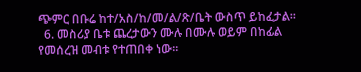ጭምር በቡሬ ከተ/አስ/ከ/መ/ል/ጽ/ቤት ውስጥ ይከፈታል፡፡
  6. መስሪያ ቤቱ ጨረታውን ሙሉ በሙሉ ወይም በከፊል የመሰረዝ መብቱ የተጠበቀ ነው፡፡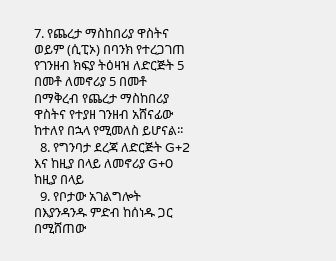7. የጨረታ ማስከበሪያ ዋስትና ወይም (ሲፒኦ) በባንክ የተረጋገጠ የገንዘብ ክፍያ ትዕዛዝ ለድርጅት 5 በመቶ ለመኖሪያ 5 በመቶ በማቅረብ የጨረታ ማስከበሪያ ዋስትና የተያዘ ገንዘብ አሸናፊው ከተለየ በኋላ የሚመለስ ይሆናል፡፡
  8. የግንባታ ደረጃ ለድርጅት G+2 እና ከዚያ በላይ ለመኖሪያ G+0 ከዚያ በላይ
  9. የቦታው አገልግሎት በእያንዳንዱ ምድብ ከሰነዱ ጋር በሚሸጠው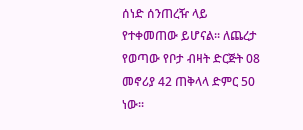ሰነድ ሰንጠረዥ ላይ የተቀመጠው ይሆናል፡፡ ለጨረታ የወጣው የቦታ ብዛት ድርጅት 08 መኖሪያ 42 ጠቅላላ ድምር 50 ነው፡፡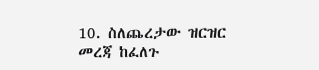10. ስለጨረታው ዝርዝር መረጃ ከፈለጉ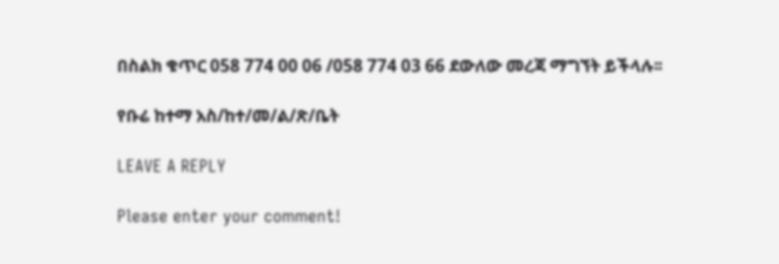በስልክ ቁጥር 058 774 00 06 /058 774 03 66 ደውለው መረጃ ማግኘት ይችላሉ፡፡

የቡሬ ከተማ አስ/ከተ/መ/ል/ጽ/ቤት

LEAVE A REPLY

Please enter your comment!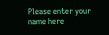Please enter your name here